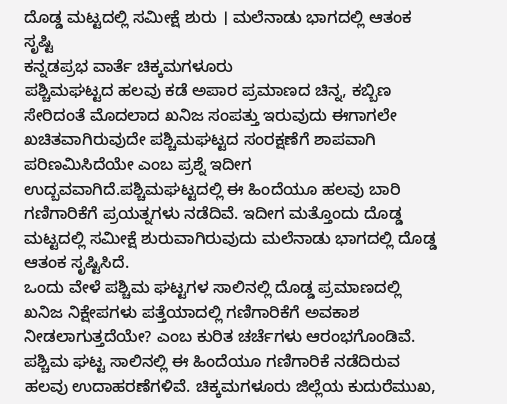ದೊಡ್ಡ ಮಟ್ಟದಲ್ಲಿ ಸಮೀಕ್ಷೆ ಶುರು । ಮಲೆನಾಡು ಭಾಗದಲ್ಲಿ ಆತಂಕ ಸೃಷ್ಟಿ
ಕನ್ನಡಪ್ರಭ ವಾರ್ತೆ ಚಿಕ್ಕಮಗಳೂರು
ಪಶ್ಚಿಮಘಟ್ಟದ ಹಲವು ಕಡೆ ಅಪಾರ ಪ್ರಮಾಣದ ಚಿನ್ನ, ಕಬ್ಬಿಣ ಸೇರಿದಂತೆ ಮೊದಲಾದ ಖನಿಜ ಸಂಪತ್ತು ಇರುವುದು ಈಗಾಗಲೇ ಖಚಿತವಾಗಿರುವುದೇ ಪಶ್ಚಿಮಘಟ್ಟದ ಸಂರಕ್ಷಣೆಗೆ ಶಾಪವಾಗಿ ಪರಿಣಮಿಸಿದೆಯೇ ಎಂಬ ಪ್ರಶ್ನೆ ಇದೀಗ ಉದ್ಬವವಾಗಿದೆ.ಪಶ್ಚಿಮಘಟ್ಟದಲ್ಲಿ ಈ ಹಿಂದೆಯೂ ಹಲವು ಬಾರಿ ಗಣಿಗಾರಿಕೆಗೆ ಪ್ರಯತ್ನಗಳು ನಡೆದಿವೆ. ಇದೀಗ ಮತ್ತೊಂದು ದೊಡ್ಡ ಮಟ್ಟದಲ್ಲಿ ಸಮೀಕ್ಷೆ ಶುರುವಾಗಿರುವುದು ಮಲೆನಾಡು ಭಾಗದಲ್ಲಿ ದೊಡ್ಡ ಆತಂಕ ಸೃಷ್ಟಿಸಿದೆ.
ಒಂದು ವೇಳೆ ಪಶ್ಚಿಮ ಘಟ್ಟಗಳ ಸಾಲಿನಲ್ಲಿ ದೊಡ್ಡ ಪ್ರಮಾಣದಲ್ಲಿ ಖನಿಜ ನಿಕ್ಷೇಪಗಳು ಪತ್ತೆಯಾದಲ್ಲಿ ಗಣಿಗಾರಿಕೆಗೆ ಅವಕಾಶ ನೀಡಲಾಗುತ್ತದೆಯೇ? ಎಂಬ ಕುರಿತ ಚರ್ಚೆಗಳು ಆರಂಭಗೊಂಡಿವೆ.
ಪಶ್ಚಿಮ ಘಟ್ಟ ಸಾಲಿನಲ್ಲಿ ಈ ಹಿಂದೆಯೂ ಗಣಿಗಾರಿಕೆ ನಡೆದಿರುವ ಹಲವು ಉದಾಹರಣೆಗಳಿವೆ. ಚಿಕ್ಕಮಗಳೂರು ಜಿಲ್ಲೆಯ ಕುದುರೆಮುಖ,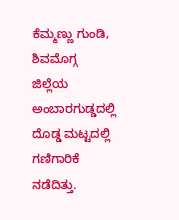ಕೆಮ್ಮಣ್ಣು ಗುಂಡಿ, ಶಿವಮೊಗ್ಗ ಜಿಲ್ಲೆಯ ಅಂಬಾರಗುಡ್ಡದಲ್ಲಿ ದೊಡ್ಡ ಮಟ್ಟದಲ್ಲಿ ಗಣಿಗಾರಿಕೆ ನಡೆದಿತ್ತು.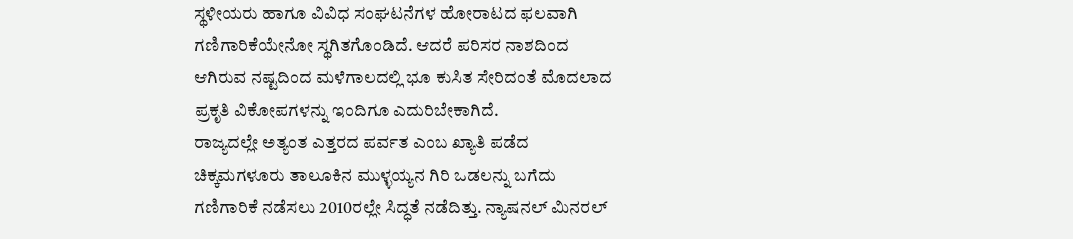ಸ್ಥಳೀಯರು ಹಾಗೂ ವಿವಿಧ ಸಂಘಟನೆಗಳ ಹೋರಾಟದ ಫಲವಾಗಿ ಗಣಿಗಾರಿಕೆಯೇನೋ ಸ್ಥಗಿತಗೊಂಡಿದೆ. ಆದರೆ ಪರಿಸರ ನಾಶದಿಂದ ಆಗಿರುವ ನಷ್ಟದಿಂದ ಮಳೆಗಾಲದಲ್ಲಿ ಭೂ ಕುಸಿತ ಸೇರಿದಂತೆ ಮೊದಲಾದ ಪ್ರಕೃತಿ ವಿಕೋಪಗಳನ್ನು ಇಂದಿಗೂ ಎದುರಿಬೇಕಾಗಿದೆ.
ರಾಜ್ಯದಲ್ಲೇ ಅತ್ಯಂತ ಎತ್ತರದ ಪರ್ವತ ಎಂಬ ಖ್ಯಾತಿ ಪಡೆದ ಚಿಕ್ಕಮಗಳೂರು ತಾಲೂಕಿನ ಮುಳ್ಳಯ್ಯನ ಗಿರಿ ಒಡಲನ್ನು ಬಗೆದು ಗಣಿಗಾರಿಕೆ ನಡೆಸಲು 2010ರಲ್ಲೇ ಸಿದ್ಧತೆ ನಡೆದಿತ್ತು. ನ್ಯಾಷನಲ್ ಮಿನರಲ್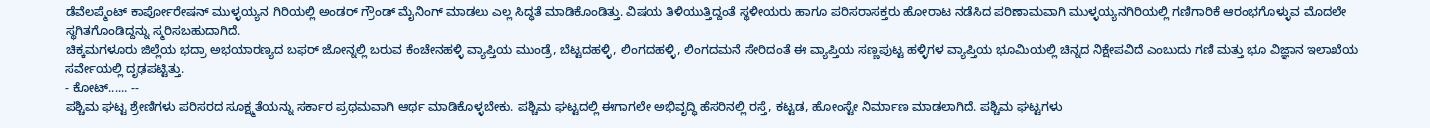ಡೆವೆಲಪ್ಮೆಂಟ್ ಕಾರ್ಪೋರೇಷನ್ ಮುಳ್ಳಯ್ಯನ ಗಿರಿಯಲ್ಲಿ ಅಂಡರ್ ಗ್ರೌಂಡ್ ಮೈನಿಂಗ್ ಮಾಡಲು ಎಲ್ಲ ಸಿದ್ಧತೆ ಮಾಡಿಕೊಂಡಿತ್ತು. ವಿಷಯ ತಿಳಿಯುತ್ತಿದ್ದಂತೆ ಸ್ಥಳೀಯರು ಹಾಗೂ ಪರಿಸರಾಸಕ್ತರು ಹೋರಾಟ ನಡೆಸಿದ ಪರಿಣಾಮವಾಗಿ ಮುಳ್ಳಯ್ಯನಗಿರಿಯಲ್ಲಿ ಗಣಿಗಾರಿಕೆ ಆರಂಭಗೊಳ್ಳುವ ಮೊದಲೇ ಸ್ಥಗಿತಗೊಂಡಿದ್ದನ್ನು ಸ್ಮರಿಸಬಹುದಾಗಿದೆ.
ಚಿಕ್ಕಮಗಳೂರು ಜಿಲ್ಲೆಯ ಭದ್ರಾ ಅಭಯಾರಣ್ಯದ ಬಫರ್ ಜೋನ್ನಲ್ಲಿ ಬರುವ ಕೆಂಚೇನಹಳ್ಳಿ ವ್ಯಾಪ್ತಿಯ ಮುಂಡ್ರೆ, ಬೆಟ್ಟದಹಳ್ಳಿ, ಲಿಂಗದಹಳ್ಳಿ, ಲಿಂಗದಮನೆ ಸೇರಿದಂತೆ ಈ ವ್ಯಾಪ್ತಿಯ ಸಣ್ಣಪುಟ್ಟ ಹಳ್ಳಿಗಳ ವ್ಯಾಪ್ತಿಯ ಭೂಮಿಯಲ್ಲಿ ಚಿನ್ನದ ನಿಕ್ಷೇಪವಿದೆ ಎಂಬುದು ಗಣಿ ಮತ್ತು ಭೂ ವಿಜ್ಞಾನ ಇಲಾಖೆಯ ಸರ್ವೇಯಲ್ಲಿ ದೃಢಪಟ್ಟಿತ್ತು.
- ಕೋಟ್...... --
ಪಶ್ಚಿಮ ಘಟ್ಟ ಶ್ರೇಣಿಗಳು ಪರಿಸರದ ಸೂಕ್ಷ್ಮತೆಯನ್ನು ಸರ್ಕಾರ ಪ್ರಥಮವಾಗಿ ಆರ್ಥ ಮಾಡಿಕೊಳ್ಳಬೇಕು. ಪಶ್ಚಿಮ ಘಟ್ಟದಲ್ಲಿ ಈಗಾಗಲೇ ಅಭಿವೃದ್ಧಿ ಹೆಸರಿನಲ್ಲಿ ರಸ್ತೆ, ಕಟ್ಟಡ, ಹೋಂಸ್ಟೇ ನಿರ್ಮಾಣ ಮಾಡಲಾಗಿದೆ. ಪಶ್ಚಿಮ ಘಟ್ಟಗಳು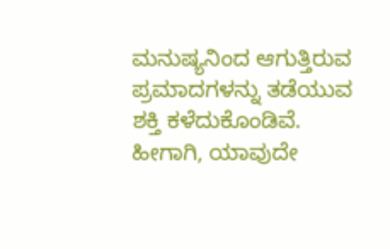ಮನುಷ್ಯನಿಂದ ಆಗುತ್ತಿರುವ ಪ್ರಮಾದಗಳನ್ನು ತಡೆಯುವ ಶಕ್ತಿ ಕಳೆದುಕೊಂಡಿವೆ. ಹೀಗಾಗಿ, ಯಾವುದೇ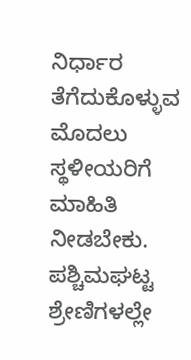ನಿರ್ಧಾರ ತೆಗೆದುಕೊಳ್ಳುವ ಮೊದಲು ಸ್ಥಳೀಯರಿಗೆ ಮಾಹಿತಿ ನೀಡಬೇಕು. ಪಶ್ಚಿಮಘಟ್ಟ ಶ್ರೇಣಿಗಳಲ್ಲೇ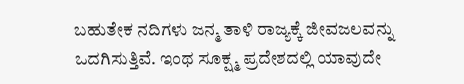ಬಹುತೇಕ ನದಿಗಳು ಜನ್ಮ ತಾಳಿ ರಾಜ್ಯಕ್ಕೆ ಜೀವಜಲವನ್ನು ಒದಗಿಸುತ್ತಿವೆ. ಇಂಥ ಸೂಕ್ಷ್ಮ ಪ್ರದೇಶದಲ್ಲಿ ಯಾವುದೇ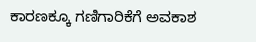ಕಾರಣಕ್ಕೂ ಗಣಿಗಾರಿಕೆಗೆ ಅವಕಾಶ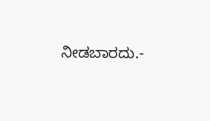ನೀಡಬಾರದು.-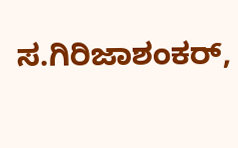ಸ.ಗಿರಿಜಾಶಂಕರ್,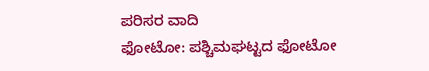ಪರಿಸರ ವಾದಿ
ಫೋಟೋ: ಪಶ್ಚಿಮಘಟ್ಟದ ಫೋಟೋ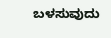ಬಳಸುವುದು